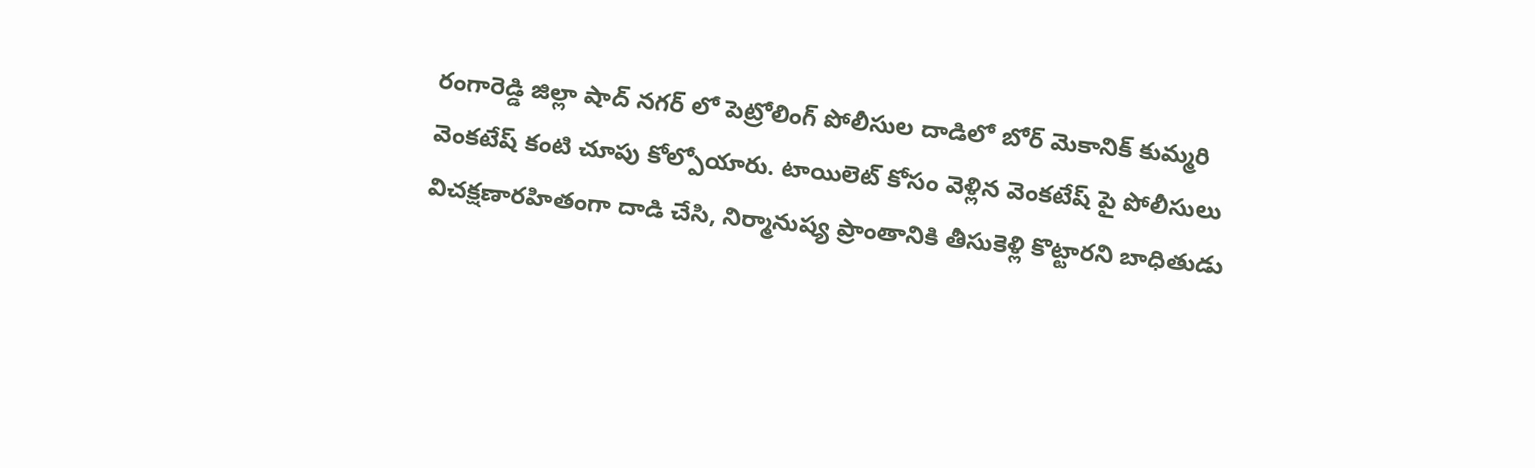రంగారెడ్డి జిల్లా షాద్ నగర్ లో పెట్రోలింగ్ పోలీసుల దాడిలో బోర్ మెకానిక్ కుమ్మరి వెంకటేష్ కంటి చూపు కోల్పోయారు. టాయిలెట్ కోసం వెళ్లిన వెంకటేష్ పై పోలీసులు విచక్షణారహితంగా దాడి చేసి, నిర్మానుష్య ప్రాంతానికి తీసుకెళ్లి కొట్టారని బాధితుడు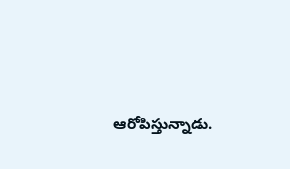ఆరోపిస్తున్నాడు.